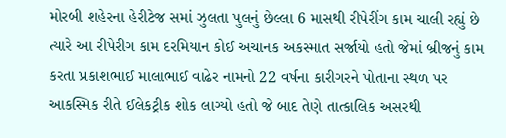મોરબી શહેરના હેરીટેજ સમાં ઝુલતા પુલનું છેલ્લા 6 માસથી રીપેરીંગ કામ ચાલી રહ્યું છે ત્યારે આ રીપેરીગ કામ દરમિયાન કોઈ અચાનક અકસ્માત સર્જાયો હતો જેમાં બ્રીજનું કામ કરતા પ્રકાશભાઈ માલાભાઈ વાઢેર નામનો 22 વર્ષના કારીગરને પોતાના સ્થળ પર આકસ્મિક રીતે ઈલેકટ્રીક શોક લાગ્યો હતો જે બાદ તેણે તાત્કાલિક અસરથી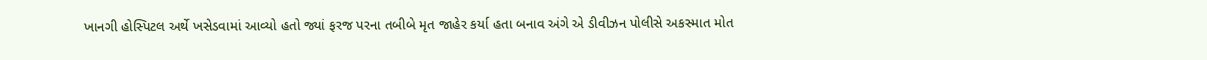ખાનગી હોસ્પિટલ અર્થે ખસેડવામાં આવ્યો હતો જ્યાં ફરજ પરના તબીબે મૃત જાહેર કર્યા હતા બનાવ અંગે એ ડીવીઝન પોલીસે અકસ્માત મોત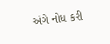અંગે નોધ કરી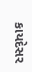કાયદેસર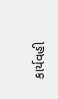કાર્યવહી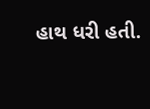હાથ ધરી હતી.